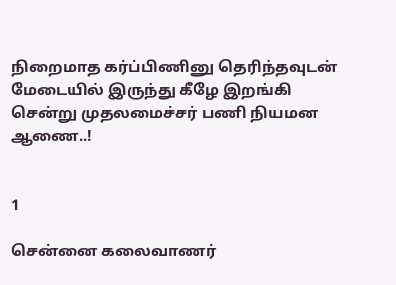நிறைமாத கர்ப்பிணினு தெரிந்தவுடன் மேடையில் இருந்து கீழே இறங்கி சென்று முதலமைச்சர் பணி நியமன ஆணை..!


1

சென்னை கலைவாணர்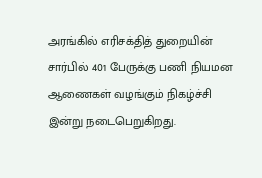அரங்கில் எரிசக்தித் துறையின் சார்பில் 401 பேருக்கு பணி நியமன ஆணைகள் வழங்கும் நிகழ்ச்சி இன்று நடைபெறுகிறது.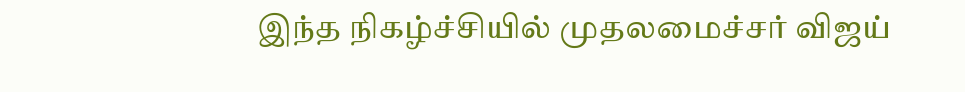இந்த நிகழ்ச்சியில் முதலமைச்சர் விஜய்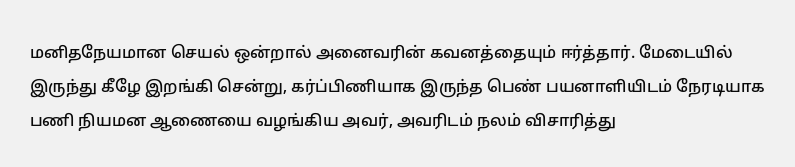மனிதநேயமான செயல் ஒன்றால் அனைவரின் கவனத்தையும் ஈர்த்தார். மேடையில் இருந்து கீழே இறங்கி சென்று, கர்ப்பிணியாக இருந்த பெண் பயனாளியிடம் நேரடியாக பணி நியமன ஆணையை வழங்கிய அவர், அவரிடம் நலம் விசாரித்து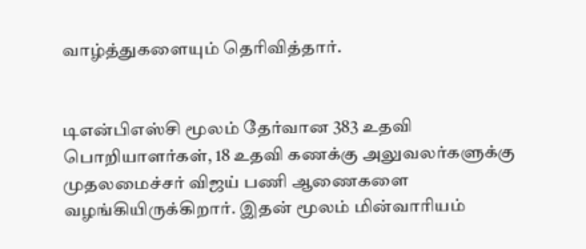வாழ்த்துகளையும் தெரிவித்தார்.


டிஎன்பிஎஸ்சி மூலம் தேர்வான 383 உதவி பொறியாளர்கள், 18 உதவி கணக்கு அலுவலர்களுக்கு முதலமைச்சர் விஜய் பணி ஆணைகளை வழங்கியிருக்கிறார். இதன் மூலம் மின்வாரியம்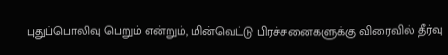புதுப்பொலிவு பெறும் என்றும், மின்வெட்டு பிரச்சனைகளுக்கு விரைவில் தீர்வு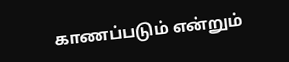காணப்படும் என்றும்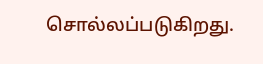சொல்லப்படுகிறது.